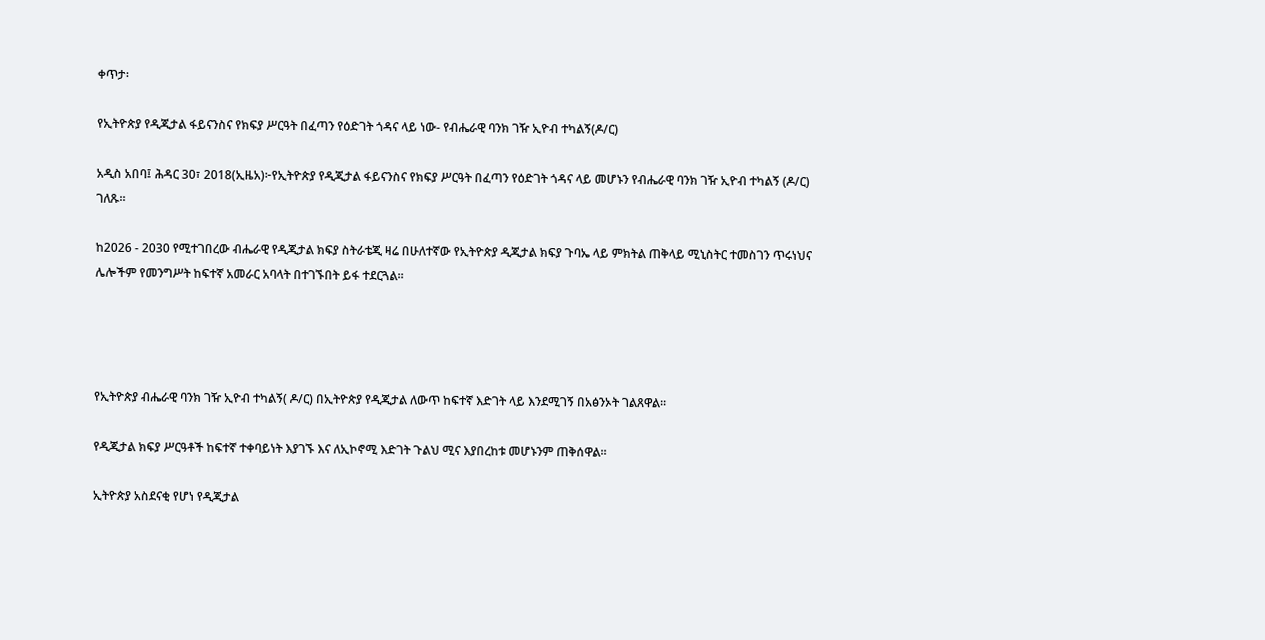ቀጥታ፡

የኢትዮጵያ የዲጂታል ፋይናንስና የክፍያ ሥርዓት በፈጣን የዕድገት ጎዳና ላይ ነው- የብሔራዊ ባንክ ገዥ ኢዮብ ተካልኝ(ዶ/ር)

አዲስ አበባ፤ ሕዳር 30፣ 2018(ኢዜአ)፦የኢትዮጵያ የዲጂታል ፋይናንስና የክፍያ ሥርዓት በፈጣን የዕድገት ጎዳና ላይ መሆኑን የብሔራዊ ባንክ ገዥ ኢዮብ ተካልኝ (ዶ/ር) ገለጹ።

ከ2026 - 2030 የሚተገበረው ብሔራዊ የዲጂታል ክፍያ ስትራቴጂ ዛሬ በሁለተኛው የኢትዮጵያ ዲጂታል ክፍያ ጉባኤ ላይ ምክትል ጠቅላይ ሚኒስትር ተመስገን ጥሩነህና ሌሎችም የመንግሥት ከፍተኛ አመራር አባላት በተገኙበት ይፋ ተደርጓል።




የኢትዮጵያ ብሔራዊ ባንክ ገዥ ኢዮብ ተካልኝ( ዶ/ር) በኢትዮጵያ የዲጂታል ለውጥ ከፍተኛ እድገት ላይ እንደሚገኝ በአፅንኦት ገልጸዋል።

የዲጂታል ክፍያ ሥርዓቶች ከፍተኛ ተቀባይነት እያገኙ እና ለኢኮኖሚ እድገት ጉልህ ሚና እያበረከቱ መሆኑንም ጠቅሰዋል።

ኢትዮጵያ አስደናቂ የሆነ የዲጂታል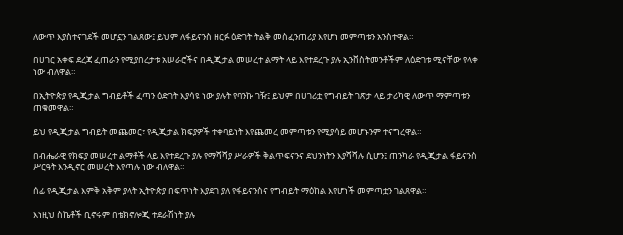ለውጥ እያስተናገደች መሆኗን ገልጸው፤ ይህም ለፋይናንስ ዘርፉ ዕድገት ትልቅ መስፈንጠሪያ እየሆነ መምጣቱን አንስተዋል።

በሀገር አቀፍ ደረጃ ፈጠራን የሚያበረታቱ አሠራሮችና በዲጂታል መሠረተ ልማት ላይ እየተደረጉ ያሉ ኢንቨስትመንቶችም ለዕድገቱ ሚናቸው የላቀ ነው ብለዋል።

በኢትዮጵያ የዲጂታል ግብይቶች ፈጣን ዕድገት እያሳዩ ነው ያሉት የባንኩ ገዥ፤ ይህም በሀገሪቷ የግብይት ገጽታ ላይ ታሪካዊ ለውጥ ማምጣቱን ጠቁመዋል።

ይህ የዲጂታል ግብይት መጨመር፣ የዲጂታል ክፍያዎች ተቀባይነት እየጨመረ መምጣቱን የሚያሳይ መሆኑንም ተናግረዋል።

በብሔራዊ የክፍያ መሠረተ ልማቶች ላይ እየተደረጉ ያሉ የማሻሻያ ሥራዎች ቅልጥፍናንና ደህንነትን እያሻሻሉ ሲሆን፤ ጠንካራ የዲጂታል ፋይናንስ ሥርዓት እንዲኖር መሠረት እየጣሉ ነው ብለዋል።

ሰፊ የዲጂታል እምቅ አቅም ያላት ኢትዮጵያ በፍጥነት እያደገ ያለ የፋይናንስና የግብይት ማዕከል እየሆነች መምጣቷን ገልጸዋል።

እነዚህ ስኬቶች ቢኖሩም በቴክኖሎጂ ተደራሽነት ያሉ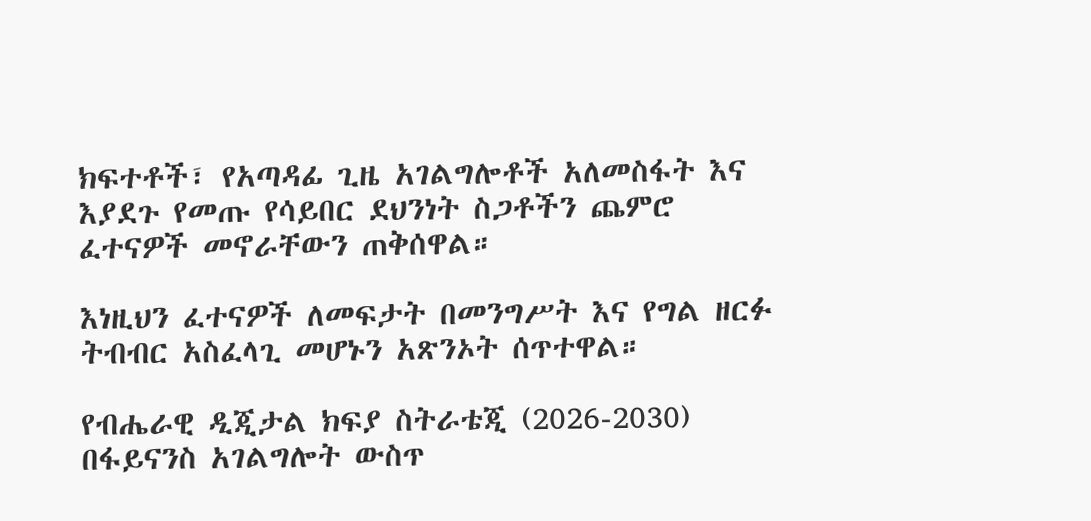ክፍተቶች፣ የአጣዳፊ ጊዜ አገልግሎቶች አለመስፋት እና እያደጉ የመጡ የሳይበር ደህንነት ስጋቶችን ጨምሮ ፈተናዎች መኖራቸውን ጠቅሰዋል።

እነዚህን ፈተናዎች ለመፍታት በመንግሥት እና የግል ዘርፉ ትብብር አስፈላጊ መሆኑን አጽንኦት ሰጥተዋል።

የብሔራዊ ዲጂታል ክፍያ ስትራቴጂ (2026-2030) በፋይናንስ አገልግሎት ውስጥ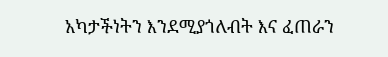አካታችነትን እንደሚያጎለብት እና ፈጠራን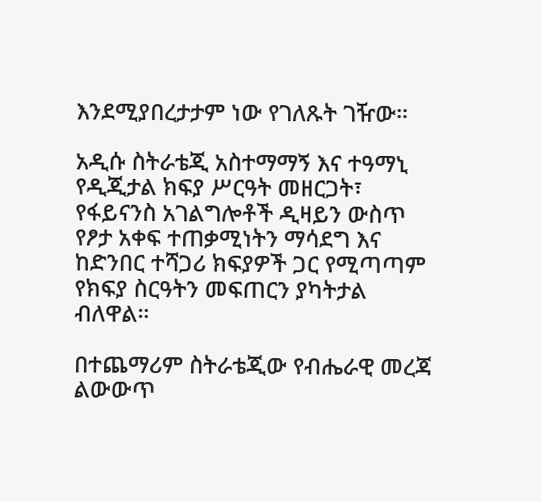እንደሚያበረታታም ነው የገለጹት ገዥው።

አዲሱ ስትራቴጂ አስተማማኝ እና ተዓማኒ የዲጂታል ክፍያ ሥርዓት መዘርጋት፣ የፋይናንስ አገልግሎቶች ዲዛይን ውስጥ የፆታ አቀፍ ተጠቃሚነትን ማሳደግ እና ከድንበር ተሻጋሪ ክፍያዎች ጋር የሚጣጣም የክፍያ ስርዓትን መፍጠርን ያካትታል ብለዋል።

በተጨማሪም ስትራቴጂው የብሔራዊ መረጃ ልውውጥ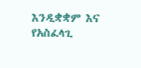እንዲቋቋም እና የአስፈላጊ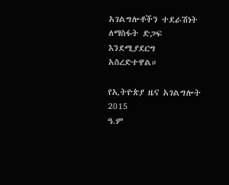አገልግሎቶችን ተደራሽነት ለማስፋት ድጋፍ እንደሚያደርግ አስረድተዋል።

የኢትዮጵያ ዜና አገልግሎት
2015
ዓ.ም